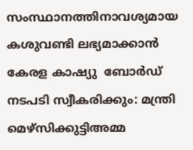സംസ്ഥാനത്തിനാവശ്യമായ കശുവണ്ടി ലഭ്യമാക്കാന്‍ കേരള കാഷ്യു  ബോര്‍ഡ് നടപടി സ്വീകരിക്കും: മന്ത്രി മെഴ്‌സിക്കുട്ടിഅമ്മ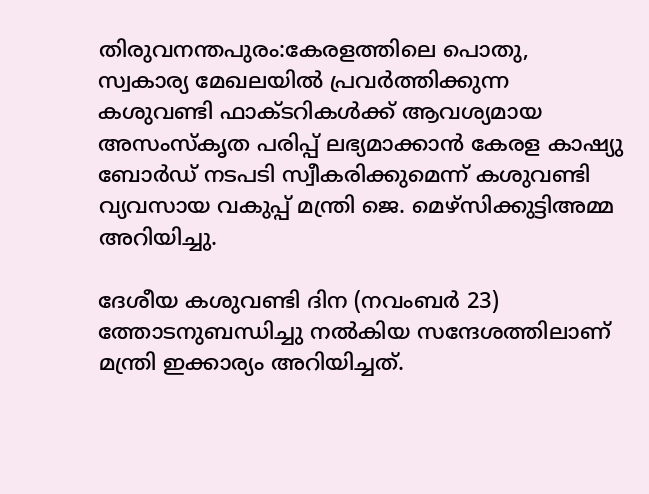തിരുവനന്തപുരം:കേരളത്തിലെ പൊതു, സ്വകാര്യ മേഖലയില്‍ പ്രവര്‍ത്തിക്കുന്ന കശുവണ്ടി ഫാക്ടറികള്‍ക്ക് ആവശ്യമായ അസംസ്‌കൃത പരിപ്പ് ലഭ്യമാക്കാന്‍ കേരള കാഷ്യു ബോര്‍ഡ് നടപടി സ്വീകരിക്കുമെന്ന് കശുവണ്ടി വ്യവസായ വകുപ്പ് മന്ത്രി ജെ. മെഴ്‌സിക്കുട്ടിഅമ്മ അറിയിച്ചു.

ദേശീയ കശുവണ്ടി ദിന (നവംബര്‍ 23) ത്തോടനുബന്ധിച്ചു നല്‍കിയ സന്ദേശത്തിലാണ് മന്ത്രി ഇക്കാര്യം അറിയിച്ചത്.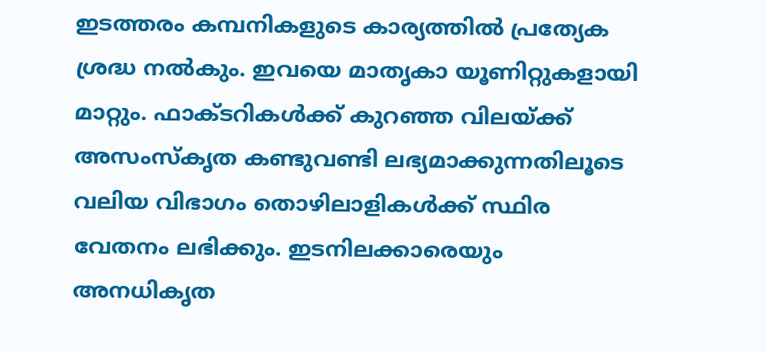ഇടത്തരം കമ്പനികളുടെ കാര്യത്തില്‍ പ്രത്യേക ശ്രദ്ധ നല്‍കും. ഇവയെ മാതൃകാ യൂണിറ്റുകളായി മാറ്റും. ഫാക്ടറികള്‍ക്ക് കുറഞ്ഞ വിലയ്ക്ക് അസംസ്‌കൃത കണ്ടുവണ്ടി ലഭ്യമാക്കുന്നതിലൂടെ വലിയ വിഭാഗം തൊഴിലാളികള്‍ക്ക് സ്ഥിര വേതനം ലഭിക്കും. ഇടനിലക്കാരെയും അനധികൃത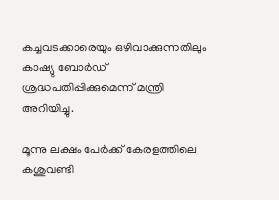കച്ചവടക്കാരെയും ഒഴിവാക്കുന്നതിലും കാഷ്യു ബോര്‍ഡ് ശ്രദ്ധപതിപ്പിക്കുമെന്ന് മന്ത്രി അറിയിച്ചു.

മൂന്നു ലക്ഷം പേര്‍ക്ക് കേരളത്തിലെ കശുവണ്ടി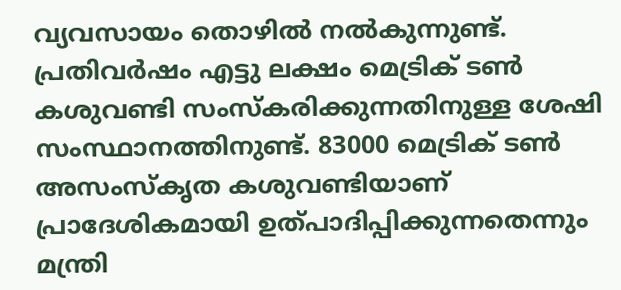വ്യവസായം തൊഴില്‍ നല്‍കുന്നുണ്ട്. പ്രതിവര്‍ഷം എട്ടു ലക്ഷം മെട്രിക് ടണ്‍ കശുവണ്ടി സംസ്‌കരിക്കുന്നതിനുള്ള ശേഷി സംസ്ഥാനത്തിനുണ്ട്. 83000 മെട്രിക് ടണ്‍ അസംസ്‌കൃത കശുവണ്ടിയാണ് പ്രാദേശികമായി ഉത്പാദിപ്പിക്കുന്നതെന്നും മന്ത്രി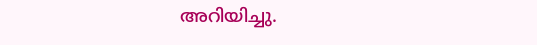അറിയിച്ചു.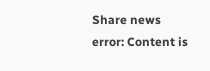Share news
error: Content is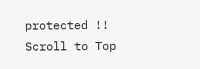protected !!
Scroll to Top